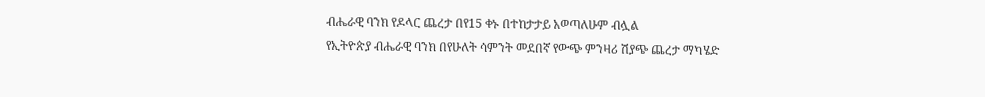ብሔራዊ ባንክ የዶላር ጨረታ በየ15 ቀኑ በተከታታይ አወጣለሁም ብሏል
የኢትዮጵያ ብሔራዊ ባንክ በየሁለት ሳምንት መደበኛ የውጭ ምንዛሪ ሽያጭ ጨረታ ማካሄድ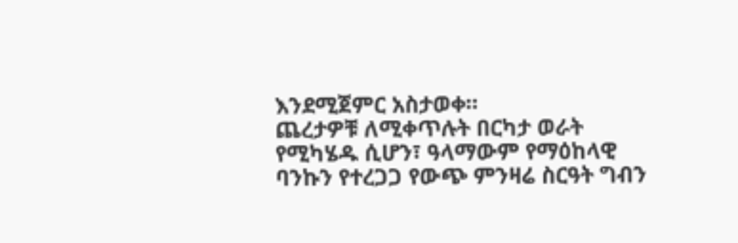እንደሚጀምር አስታወቀ።
ጨረታዎቹ ለሚቀጥሉት በርካታ ወራት የሚካሄዱ ሲሆን፣ ዓላማውም የማዕከላዊ ባንኩን የተረጋጋ የውጭ ምንዛሬ ስርዓት ግብን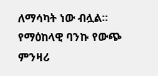ለማሳካት ነው ብሏል።
የማዕከላዊ ባንኩ የውጭ ምንዛሪ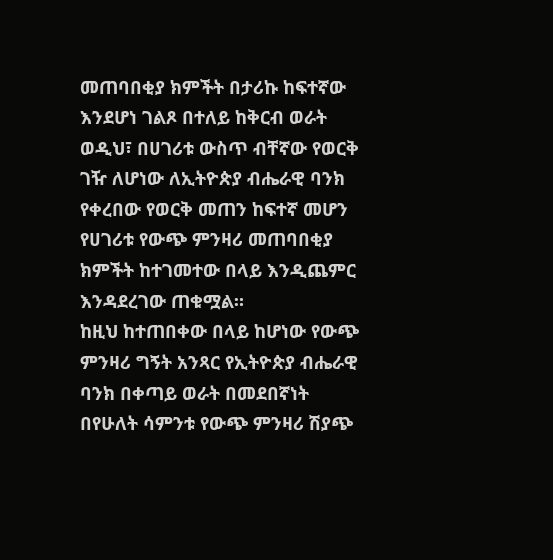መጠባበቂያ ክምችት በታሪኩ ከፍተኛው እንደሆነ ገልጾ በተለይ ከቅርብ ወራት ወዲህ፣ በሀገሪቱ ውስጥ ብቸኛው የወርቅ ገዥ ለሆነው ለኢትዮጵያ ብሔራዊ ባንክ የቀረበው የወርቅ መጠን ከፍተኛ መሆን የሀገሪቱ የውጭ ምንዛሪ መጠባበቂያ ክምችት ከተገመተው በላይ እንዲጨምር እንዳደረገው ጠቁሟል።
ከዚህ ከተጠበቀው በላይ ከሆነው የውጭ ምንዛሪ ግኝት አንጻር የኢትዮጵያ ብሔራዊ ባንክ በቀጣይ ወራት በመደበኛነት በየሁለት ሳምንቱ የውጭ ምንዛሪ ሽያጭ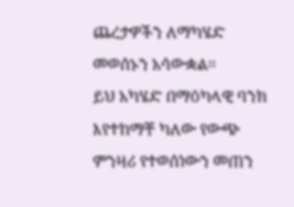ጨረታዎችን ለማካሄድ መወሰኑን አሳውቋል።
ይህ አካሄድ በማዕካላዊ ባንክ እየተከማቸ ካለው የውጭ ምንዛሪ የተወሰነውን መጠን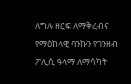ለግሉ ዘርፍ ለማቅረብና የማዕከላዊ ባንኩን የገንዘብ ፖሊሲ ዓላማ ለማሳካት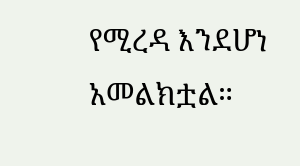የሚረዳ እንደሆነ አመልክቷል።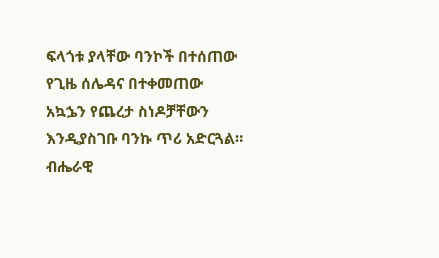ፍላጎቱ ያላቸው ባንኮች በተሰጠው የጊዜ ሰሌዳና በተቀመጠው አኳኌን የጨረታ ስነዶቻቸውን እንዲያስገቡ ባንኩ ጥሪ አድርጓል።
ብሔራዊ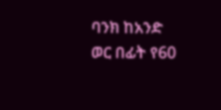ባንክ ከአንድ ወር በፊት የ60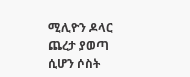ሚሊዮን ዶላር ጨረታ ያወጣ ሲሆን ሶስት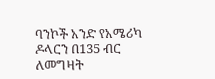ባንኮች አንድ የአሜሪካ ዶላርን በ135 ብር ለመግዛት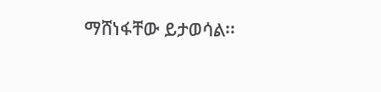ማሸነፋቸው ይታወሳል፡፡